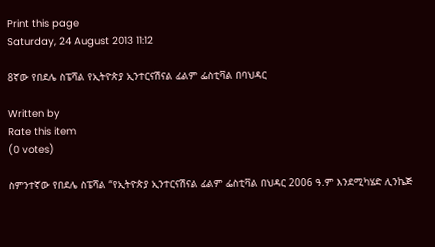Print this page
Saturday, 24 August 2013 11:12

8ኛው የበደሌ ስፔሻል የኢትዮጵያ ኢንተርናሽናል ፊልም ፌስቲቫል በባህዳር

Written by
Rate this item
(0 votes)

ስምንተኛው የበደሌ ስፔሻል “የኢትዮጵያ ኢንተርናሽናል ፊልም ፌስቲቫል በህዳር 2006 ዓ.ም እንደሚካሄድ ሊንኬጅ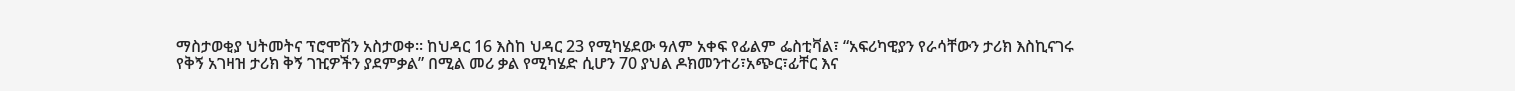ማስታወቂያ ህትመትና ፕሮሞሽን አስታወቀ፡፡ ከህዳር 16 እስከ ህዳር 23 የሚካሄደው ዓለም አቀፍ የፊልም ፌስቲቫል፣ “አፍሪካዊያን የራሳቸውን ታሪክ እስኪናገሩ የቅኝ አገዛዝ ታሪክ ቅኝ ገዢዎችን ያደምቃል” በሚል መሪ ቃል የሚካሄድ ሲሆን 70 ያህል ዶክመንተሪ፣አጭር፣ፊቸር እና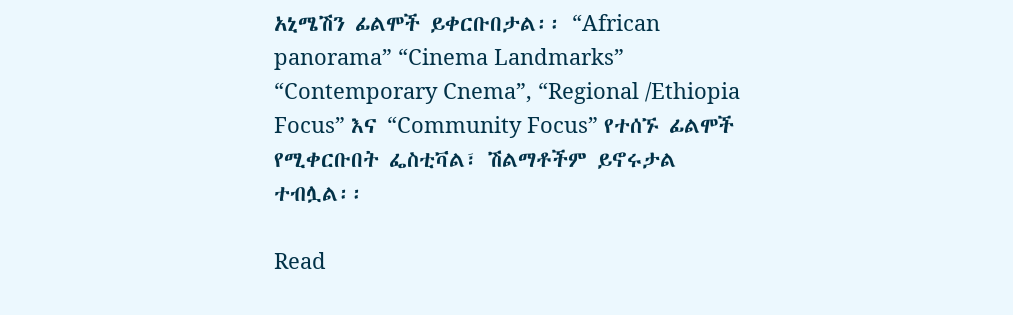አኒሜሽን ፊልሞች ይቀርቡበታል፡፡ “African panorama” “Cinema Landmarks” “Contemporary Cnema”, “Regional /Ethiopia Focus” እና “Community Focus” የተሰኙ ፊልሞች የሚቀርቡበት ፌስቲቫል፣ ሽልማቶችም ይኖሩታል ተብሏል፡፡

Read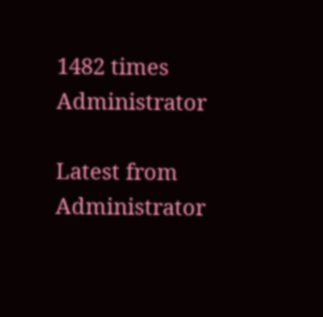1482 times
Administrator

Latest from Administrator